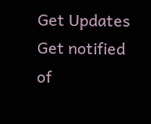Get Updates
Get notified of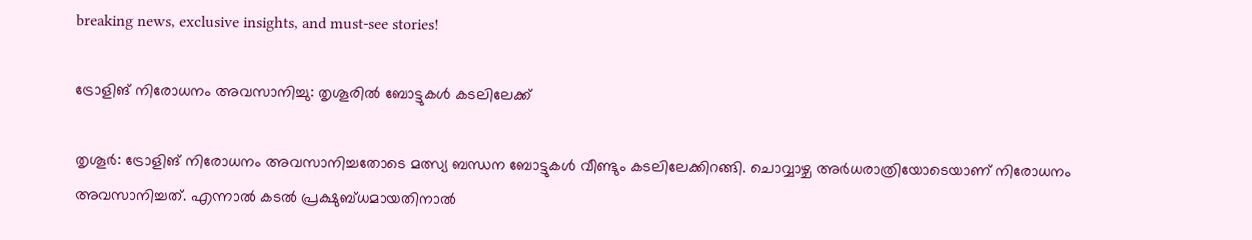breaking news, exclusive insights, and must-see stories!

ട്രോളിങ് നിരോധനം അവസാനിച്ചു: തൃശൂരില്‍ ബോട്ടുകള്‍ കടലിലേക്ക്

തൃശൂര്‍: ട്രോളിങ് നിരോധനം അവസാനിച്ചതോടെ മത്സ്യ ബന്ധന ബോട്ടുകള്‍ വീണ്ടും കടലിലേക്കിറങ്ങി. ചൊവ്വാഴ്ച അര്‍ധരാത്രിയോടെയാണ് നിരോധനം അവസാനിച്ചത്. എന്നാല്‍ കടല്‍ പ്രക്ഷുബ്ധമായതിനാല്‍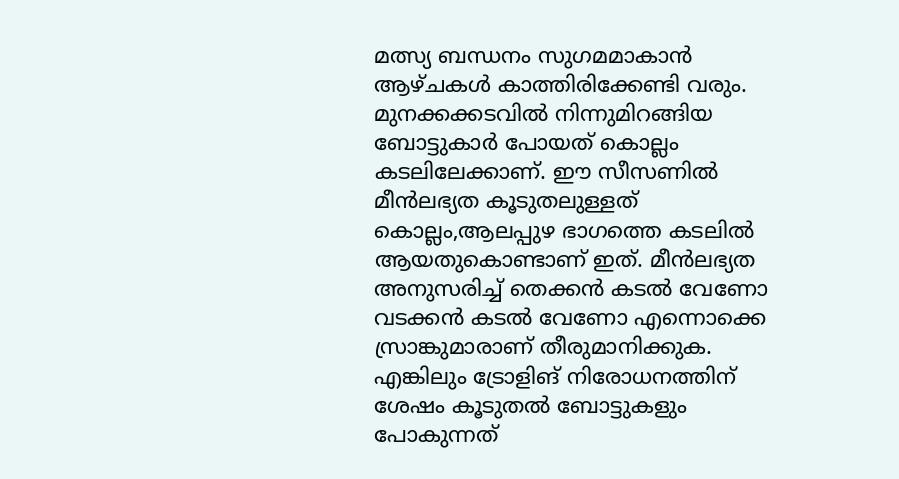മത്സ്യ ബന്ധനം സുഗമമാകാന്‍ ആഴ്ചകള്‍ കാത്തിരിക്കേണ്ടി വരും. മുനക്കക്കടവില്‍ നിന്നുമിറങ്ങിയ ബോട്ടുകാര്‍ പോയത് കൊല്ലം കടലിലേക്കാണ്. ഈ സീസണില്‍ മീന്‍ലഭ്യത കൂടുതലുള്ളത് കൊല്ലം,ആലപ്പുഴ ഭാഗത്തെ കടലില്‍ ആയതുകൊണ്ടാണ് ഇത്. മീന്‍ലഭ്യത അനുസരിച്ച് തെക്കന്‍ കടല്‍ വേണോ വടക്കന്‍ കടല്‍ വേണോ എന്നൊക്കെ സ്രാങ്കുമാരാണ് തീരുമാനിക്കുക. എങ്കിലും ട്രോളിങ് നിരോധനത്തിന് ശേഷം കൂടുതല്‍ ബോട്ടുകളും പോകുന്നത്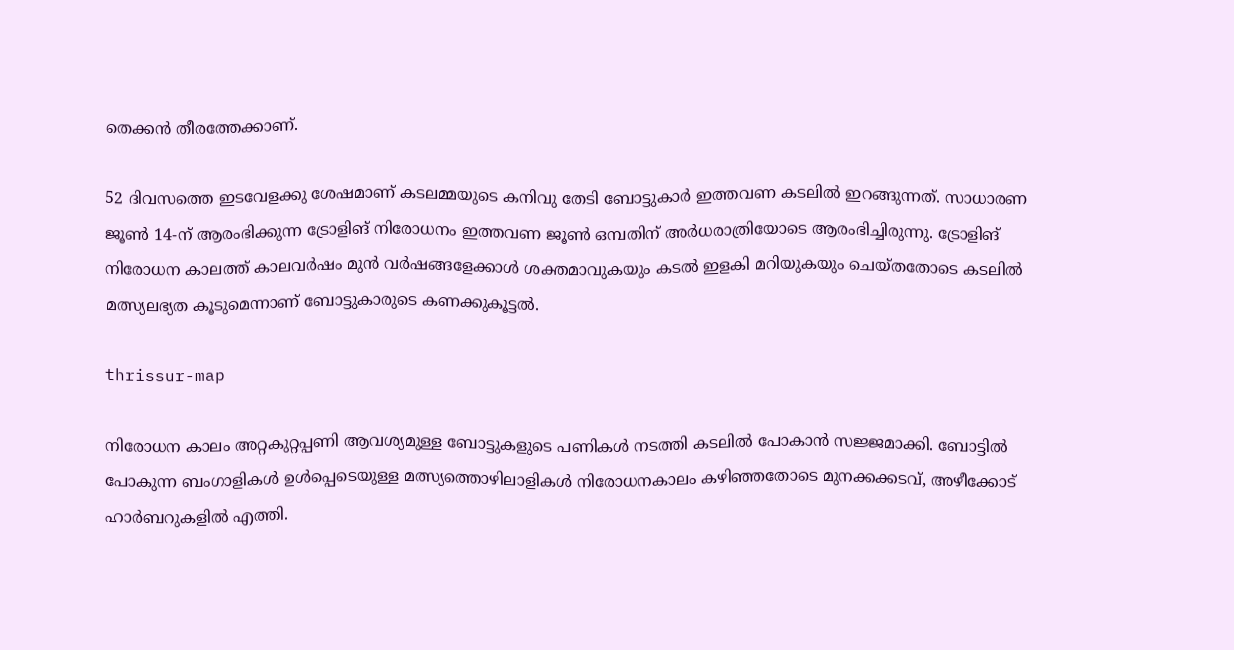തെക്കന്‍ തീരത്തേക്കാണ്.

52 ദിവസത്തെ ഇടവേളക്കു ശേഷമാണ് കടലമ്മയുടെ കനിവു തേടി ബോട്ടുകാര്‍ ഇത്തവണ കടലില്‍ ഇറങ്ങുന്നത്. സാധാരണ ജൂണ്‍ 14-ന് ആരംഭിക്കുന്ന ട്രോളിങ് നിരോധനം ഇത്തവണ ജൂണ്‍ ഒമ്പതിന് അര്‍ധരാത്രിയോടെ ആരംഭിച്ചിരുന്നു. ട്രോളിങ് നിരോധന കാലത്ത് കാലവര്‍ഷം മുന്‍ വര്‍ഷങ്ങളേക്കാള്‍ ശക്തമാവുകയും കടല്‍ ഇളകി മറിയുകയും ചെയ്തതോടെ കടലില്‍ മത്സ്യലഭ്യത കൂടുമെന്നാണ് ബോട്ടുകാരുടെ കണക്കുകൂട്ടല്‍.

thrissur-map

നിരോധന കാലം അറ്റകുറ്റപ്പണി ആവശ്യമുള്ള ബോട്ടുകളുടെ പണികള്‍ നടത്തി കടലില്‍ പോകാന്‍ സജ്ജമാക്കി. ബോട്ടില്‍ പോകുന്ന ബംഗാളികള്‍ ഉള്‍പ്പെടെയുള്ള മത്സ്യത്തൊഴിലാളികള്‍ നിരോധനകാലം കഴിഞ്ഞതോടെ മുനക്കക്കടവ്, അഴീക്കോട് ഹാര്‍ബറുകളില്‍ എത്തി.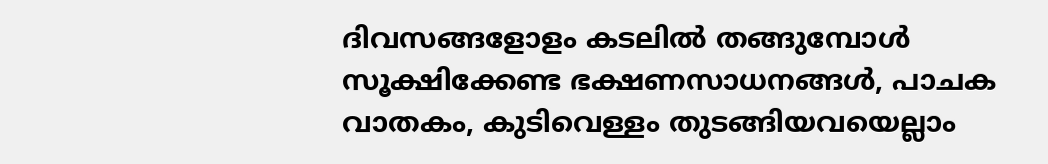ദിവസങ്ങളോളം കടലില്‍ തങ്ങുമ്പോള്‍ സൂക്ഷിക്കേണ്ട ഭക്ഷണസാധനങ്ങള്‍, പാചക വാതകം, കുടിവെള്ളം തുടങ്ങിയവയെല്ലാം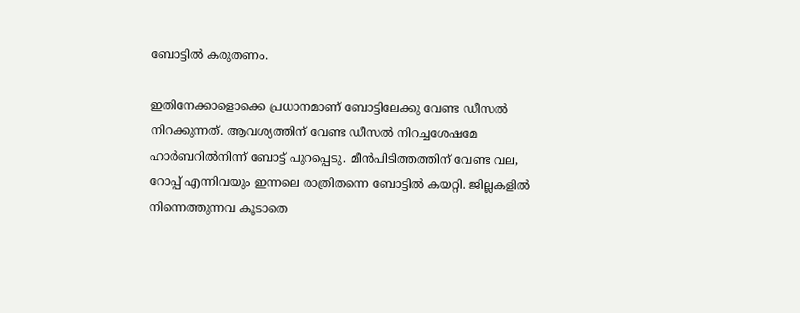ബോട്ടില്‍ കരുതണം.

ഇതിനേക്കാളൊക്കെ പ്രധാനമാണ് ബോട്ടിലേക്കു വേണ്ട ഡീസല്‍ നിറക്കുന്നത്. ആവശ്യത്തിന് വേണ്ട ഡീസല്‍ നിറച്ചശേഷമേ ഹാര്‍ബറില്‍നിന്ന് ബോട്ട് പുറപ്പെടു. മീന്‍പിടിത്തത്തിന് വേണ്ട വല, റോപ്പ് എന്നിവയും ഇന്നലെ രാത്രിതന്നെ ബോട്ടില്‍ കയറ്റി. ജില്ലകളില്‍ നിന്നെത്തുന്നവ കൂടാതെ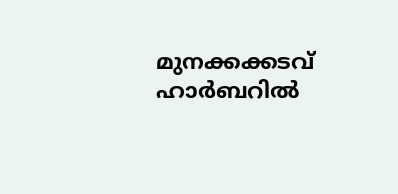മുനക്കക്കടവ് ഹാര്‍ബറില്‍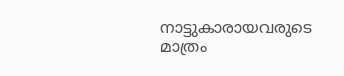നാട്ടുകാരായവരുടെ മാത്രം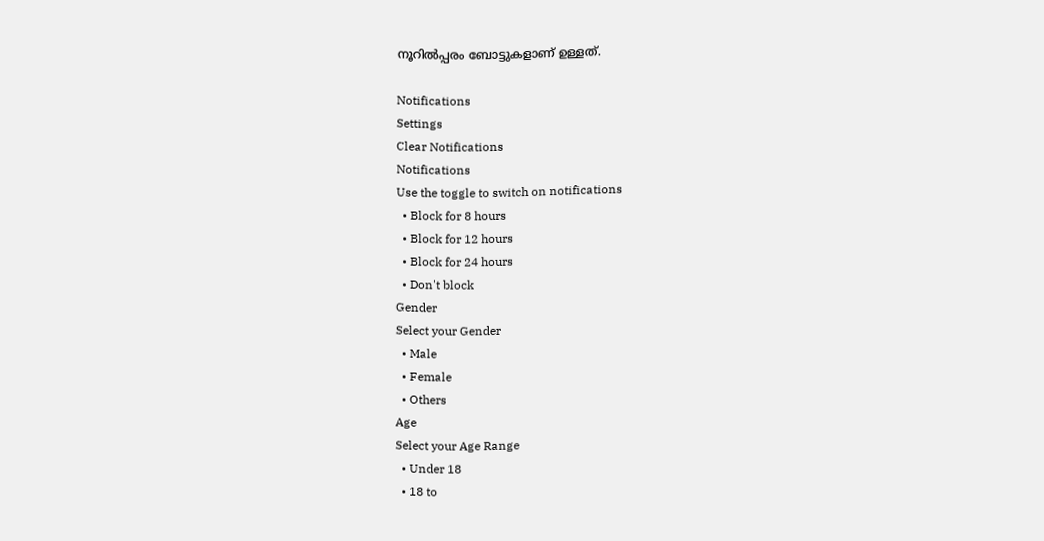നൂറില്‍പ്പരം ബോട്ടുകളാണ് ഉള്ളത്.

Notifications
Settings
Clear Notifications
Notifications
Use the toggle to switch on notifications
  • Block for 8 hours
  • Block for 12 hours
  • Block for 24 hours
  • Don't block
Gender
Select your Gender
  • Male
  • Female
  • Others
Age
Select your Age Range
  • Under 18
  • 18 to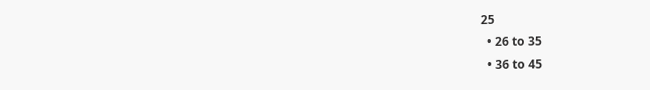25
  • 26 to 35
  • 36 to 45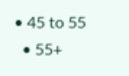• 45 to 55
  • 55+